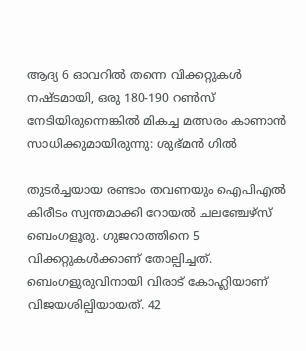ആദ്യ 6 ഓവറിൽ തന്നെ വിക്കറ്റുകൾ നഷ്ടമായി, ഒരു 180-190 റൺസ് നേടിയിരുന്നെങ്കിൽ മികച്ച മത്സരം കാണാൻ സാധിക്കുമായിരുന്നു: ശുഭ്മൻ ഗിൽ

തുടർച്ചയായ രണ്ടാം തവണയും ഐപിഎൽ കിരീടം സ്വന്തമാക്കി റോയൽ ചലഞ്ചേഴ്‌സ് ബെംഗളൂരു. ഗുജറാത്തിനെ 5 വിക്കറ്റുകൾക്കാണ് തോല്പിച്ചത്. ബെംഗളുരുവിനായി വിരാട് കോഹ്ലിയാണ് വിജയശില്പിയായത്. 42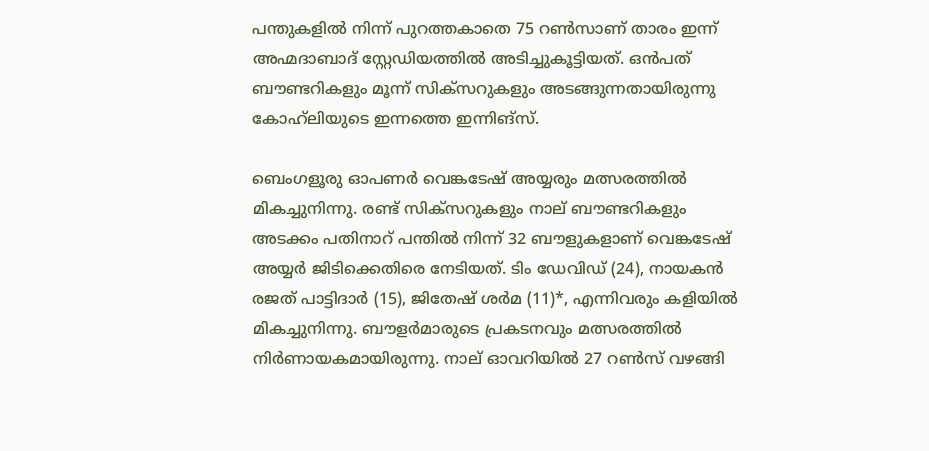പന്തുകളിൽ നിന്ന് പുറത്തകാതെ 75 റൺസാണ് താരം ഇന്ന് അഹ്മദാബാദ് സ്റ്റേഡിയത്തിൽ അടിച്ചുകൂട്ടിയത്. ഒൻപത് ബൗണ്ടറികളും മൂന്ന് സിക്സറുകളും അടങ്ങുന്നതായിരുന്നു കോഹ്‌ലിയുടെ ഇന്നത്തെ ഇന്നിങ്‌സ്.

ബെംഗളൂരു ഓപണർ വെങ്കടേഷ് അയ്യരും മത്സരത്തിൽ മികച്ചുനിന്നു. രണ്ട് സിക്സറുകളും നാല് ബൗണ്ടറികളും അടക്കം പതിനാറ് പന്തിൽ നിന്ന് 32 ബൗളുകളാണ് വെങ്കടേഷ് അയ്യർ ജിടിക്കെതിരെ നേടിയത്. ടിം ഡേവിഡ് (24), നായകൻ രജത് പാട്ടിദാർ (15), ജിതേഷ് ശർമ (11)*, എന്നിവരും കളിയിൽ മികച്ചുനിന്നു. ബൗളർമാരുടെ പ്രകടനവും മത്സരത്തിൽ നിർണായകമായിരുന്നു. നാല് ഓവറിയിൽ 27 റൺസ് വഴങ്ങി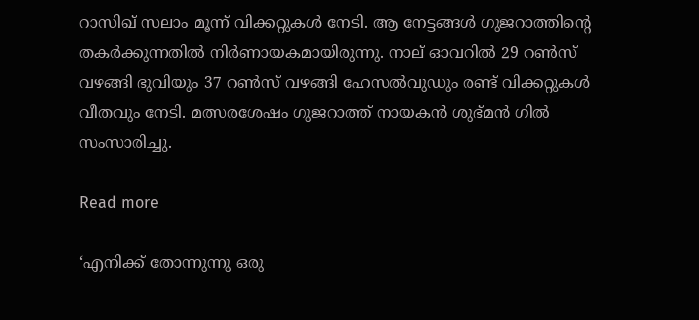റാസിഖ് സലാം മൂന്ന് വിക്കറ്റുകൾ നേടി. ആ നേട്ടങ്ങൾ ഗുജറാത്തിന്റെ തകർക്കുന്നതിൽ നിർണായകമായിരുന്നു. നാല് ഓവറിൽ 29 റൺസ് വഴങ്ങി ഭുവിയും 37 റൺസ് വഴങ്ങി ഹേസൽവുഡും രണ്ട് വിക്കറ്റുകൾ വീതവും നേടി. മത്സരശേഷം ഗുജറാത്ത് നായകൻ ശുഭ്മൻ ഗിൽ സംസാരിച്ചു.

Read more

‘എനിക്ക് തോന്നുന്നു ഒരു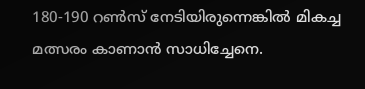180-190 റൺസ് നേടിയിരുന്നെങ്കിൽ മികച്ച മത്സരം കാണാൻ സാധിച്ചേനെ.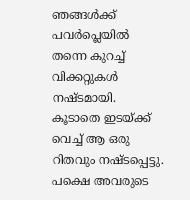ഞങ്ങൾക്ക് പവർപ്ലെയിൽ തന്നെ കുറച്ച് വിക്കറ്റുകൾ നഷ്ടമായി. കൂടാതെ ഇടയ്ക്ക് വെച്ച് ആ ഒരു റിതവും നഷ്ടപ്പെട്ടു. പക്ഷെ അവരുടെ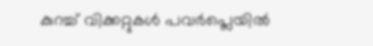കുറച്ച് വിക്കറ്റുകൾ പവർപ്ലെയിൽ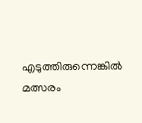എടുത്തിരുന്നെങ്കിൽ മത്സരം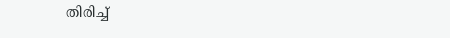തിരിച്ച്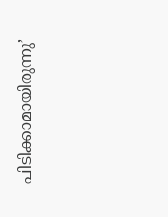പിടിക്കാമായിരുന്നു’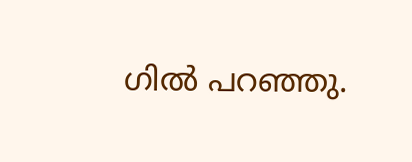ഗിൽ പറഞ്ഞു.